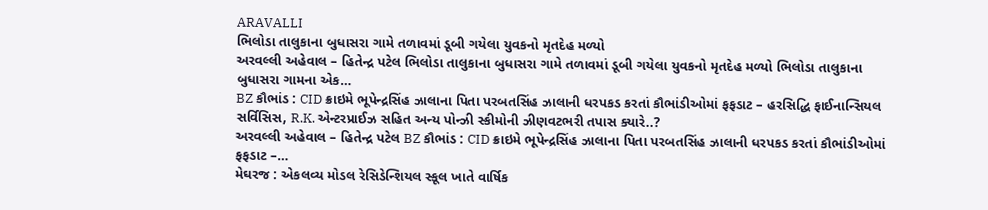ARAVALLI
ભિલોડા તાલુકાના બુધાસરા ગામે તળાવમાં ડૂબી ગયેલા યુવકનો મૃતદેહ મળ્યો
અરવલ્લી અહેવાલ – હિતેન્દ્ર પટેલ ભિલોડા તાલુકાના બુધાસરા ગામે તળાવમાં ડૂબી ગયેલા યુવકનો મૃતદેહ મળ્યો ભિલોડા તાલુકાના બુધાસરા ગામના એક…
BZ કૌભાંડ : CID ક્રાઇમે ભૂપેન્દ્રસિંહ ઝાલાના પિતા પરબતસિંહ ઝાલાની ધરપકડ કરતાં કૌભાંડીઓમાં ફફડાટ – હરસિદ્ધિ ફાઈનાન્સિયલ સર્વિસિસ, R.K. એન્ટરપ્રાઈઝ સહિત અન્ય પોન્ઝી સ્કીમોની ઝીણવટભરી તપાસ ક્યારે..?
અરવલ્લી અહેવાલ – હિતેન્દ્ર પટેલ BZ કૌભાંડ : CID ક્રાઇમે ભૂપેન્દ્રસિંહ ઝાલાના પિતા પરબતસિંહ ઝાલાની ધરપકડ કરતાં કૌભાંડીઓમાં ફફડાટ –…
મેઘરજ : એકલવ્ય મોડલ રેસિડેન્શિયલ સ્કૂલ ખાતે વાર્ષિક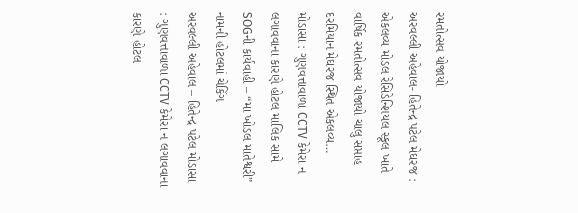રમતોત્સવ યોજાયો
અરવલ્લી અહેવાલ- હિતેન્દ્ર પટેલ મેઘરજ : એકલવ્ય મોડલ રેસિડેન્શિયલ સ્કૂલ ખાતે વાર્ષિક રમતોત્સવ યોજાયો ચાલુ સપ્તાહ દરમિયાન મેઘરજ સ્થિત એકલવ્ય…
મોડાસા : ગુણવત્તાવાળા CCTV કેમેરા ન લગાવવાના કારણે હોટલ માલિક સામે SOGની કાર્યવાહી – “મા ખોડલ માતેશ્વરી” નામની હોટલમાં ચેકિંગ
અરવલ્લી અહેવાલ – હિતેન્દ્ર પટેલ મોડાસા : ગુણવત્તાવાળા CCTV કેમેરા ન લગાવવાના કારણે હોટલ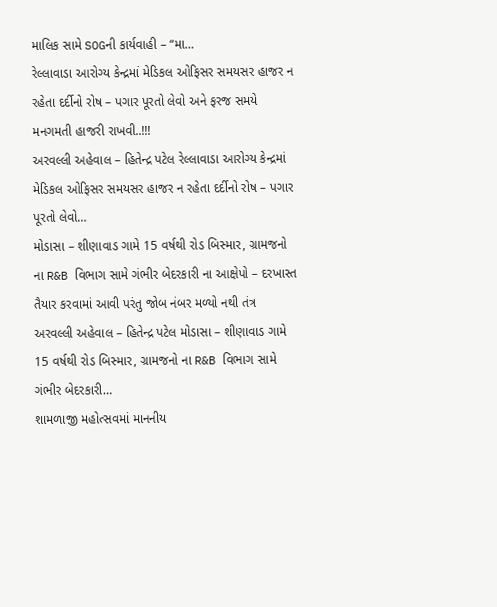માલિક સામે SOGની કાર્યવાહી – “મા…
રેલ્લાવાડા આરોગ્ય કેન્દ્રમાં મેડિકલ ઓફિસર સમયસર હાજર ન રહેતા દર્દીનો રોષ – પગાર પૂરતો લેવો અને ફરજ સમયે મનગમતી હાજરી રાખવી..!!!
અરવલ્લી અહેવાલ – હિતેન્દ્ર પટેલ રેલ્લાવાડા આરોગ્ય કેન્દ્રમાં મેડિકલ ઓફિસર સમયસર હાજર ન રહેતા દર્દીનો રોષ – પગાર પૂરતો લેવો…
મોડાસા – શીણાવાડ ગામે 15 વર્ષથી રોડ બિસ્માર, ગ્રામજનો ના R&B વિભાગ સામે ગંભીર બેદરકારી ના આક્ષેપો – દરખાસ્ત તૈયાર કરવામાં આવી પરંતુ જોબ નંબર મળ્યો નથી તંત્ર
અરવલ્લી અહેવાલ – હિતેન્દ્ર પટેલ મોડાસા – શીણાવાડ ગામે 15 વર્ષથી રોડ બિસ્માર, ગ્રામજનો ના R&B વિભાગ સામે ગંભીર બેદરકારી…
શામળાજી મહોત્સવમાં માનનીય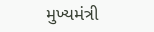મુખ્યમંત્રી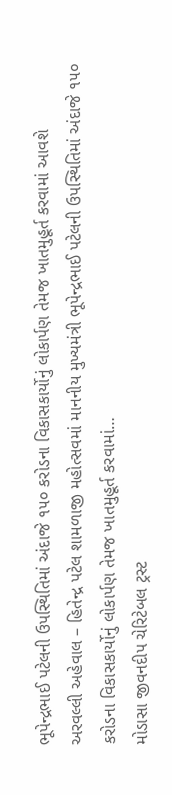ભૂપેન્દ્રભાઈ પટેલની ઉપસ્થિતિમાં અંદાજે ૧૫૦ કરોડના વિકાસકાર્યોનું લોકાર્પણ તેમજ ખાતમુહૂર્ત કરવામાં આવશે
અરવલ્લી અહેવાલ – હિતેન્દ્ર પટેલ શામળાજી મહોત્સવમાં માનનીય મુખ્યમંત્રી ભૂપેન્દ્રભાઈ પટેલની ઉપસ્થિતિમાં અંદાજે ૧૫૦ કરોડના વિકાસકાર્યોનું લોકાર્પણ તેમજ ખાતમુહૂર્ત કરવામાં…
મોડાસા જીવનદીપ ચેરિટેબલ ટ્રસ્ટ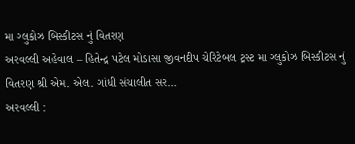મા ગ્લુકોઝ બિસ્કીટસ નું વિતરણ
અરવલ્લી અહેવાલ – હિતેન્દ્ર પટેલ મોડાસા જીવનદીપ ચેરિટેબલ ટ્રસ્ટ મા ગ્લુકોઝ બિસ્કીટસ નું વિતરણ શ્રી એમ. એલ. ગાંધી સંચાલીત સર…
અરવલ્લી :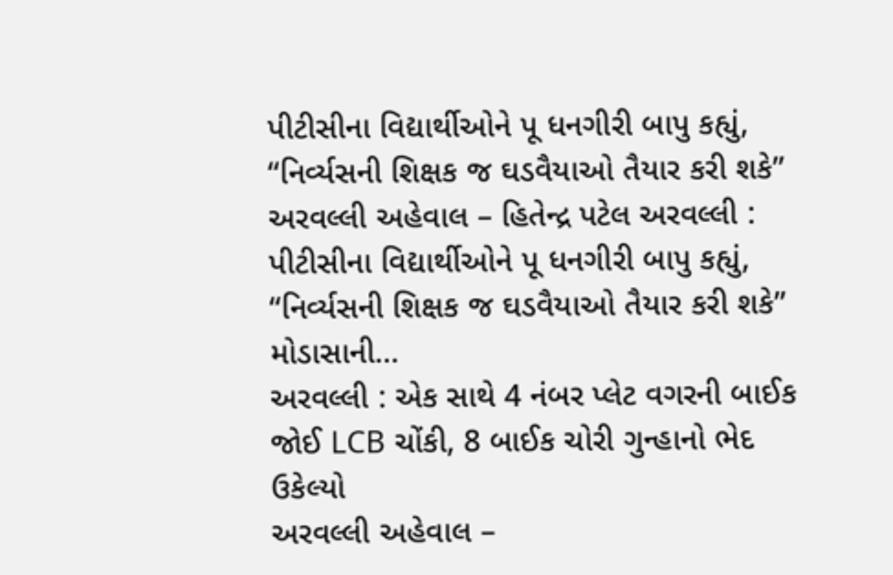પીટીસીના વિદ્યાર્થીઓને પૂ ધનગીરી બાપુ કહ્યું, “નિર્વ્યસની શિક્ષક જ ઘડવૈયાઓ તૈયાર કરી શકે”
અરવલ્લી અહેવાલ – હિતેન્દ્ર પટેલ અરવલ્લી : પીટીસીના વિદ્યાર્થીઓને પૂ ધનગીરી બાપુ કહ્યું, “નિર્વ્યસની શિક્ષક જ ઘડવૈયાઓ તૈયાર કરી શકે” મોડાસાની…
અરવલ્લી : એક સાથે 4 નંબર પ્લેટ વગરની બાઈક જોઈ LCB ચોંકી, 8 બાઈક ચોરી ગુન્હાનો ભેદ ઉકેલ્યો
અરવલ્લી અહેવાલ –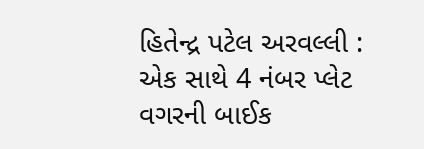હિતેન્દ્ર પટેલ અરવલ્લી : એક સાથે 4 નંબર પ્લેટ વગરની બાઈક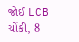જોઈ LCB ચોંકી, 8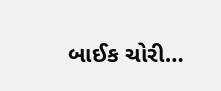બાઈક ચોરી…